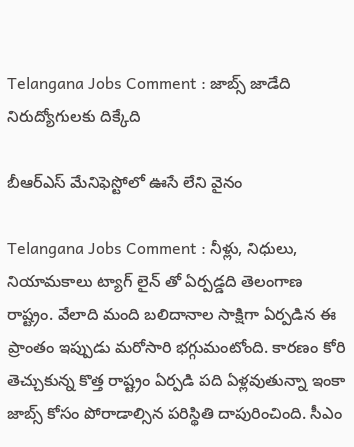Telangana Jobs Comment : జాబ్స్ జాడేది నిరుద్యోగుల‌కు దిక్కేది

బీఆర్ఎస్ మేనిఫెస్టోలో ఊసే లేని వైనం

Telangana Jobs Comment : నీళ్లు, నిధులు, నియామ‌కాలు ట్యాగ్ లైన్ తో ఏర్ప‌డ్డ‌ది తెలంగాణ రాష్ట్రం. వేలాది మంది బ‌లిదానాల సాక్షిగా ఏర్ప‌డిన ఈ ప్రాంతం ఇప్పుడు మ‌రోసారి భ‌గ్గుమంటోంది. కార‌ణం కోరి తెచ్చుకున్న కొత్త రాష్ట్రం ఏర్ప‌డి ప‌ది ఏళ్ల‌వుతున్నా ఇంకా జాబ్స్ కోసం పోరాడాల్సిన ప‌రిస్థితి దాపురించింది. సీఎం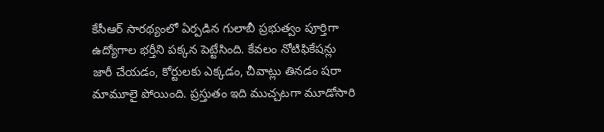కేసీఆర్ సార‌థ్యంలో ఏర్ప‌డిన గులాబీ ప్ర‌భుత్వం పూర్తిగా ఉద్యోగాల భ‌ర్తీని ప‌క్క‌న పెట్టేసింది. కేవ‌లం నోటిఫికేష‌న్లు జారీ చేయ‌డం, కోర్టుల‌కు ఎక్క‌డం, చీవాట్లు తిన‌డం ష‌రా మామూలై పోయింది. ప్ర‌స్తుతం ఇది ముచ్చ‌ట‌గా మూడోసారి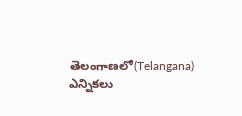తెలంగాణ‌లో(Telangana) ఎన్నిక‌లు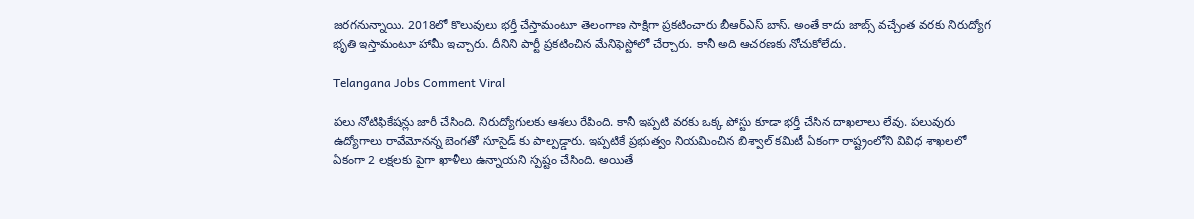జ‌ర‌గ‌నున్నాయి. 2018లో కొలువులు భ‌ర్తీ చేస్తామంటూ తెలంగాణ సాక్షిగా ప్ర‌క‌టించారు బీఆర్ఎస్ బాస్. అంతే కాదు జాబ్స్ వ‌చ్చేంత వ‌ర‌కు నిరుద్యోగ భృతి ఇస్తామంటూ హామీ ఇచ్చారు. దీనిని పార్టీ ప్ర‌క‌టించిన మేనిఫెస్టోలో చేర్చారు. కానీ అది ఆచ‌ర‌ణ‌కు నోచుకోలేదు.

Telangana Jobs Comment Viral

ప‌లు నోటిఫికేష‌న్లు జారీ చేసింది. నిరుద్యోగుల‌కు ఆశ‌లు రేపింది. కానీ ఇప్ప‌టి వ‌ర‌కు ఒక్క పోస్టు కూడా భ‌ర్తీ చేసిన దాఖలాలు లేవు. ప‌లువురు ఉద్యోగాలు రావేమోన‌న్న బెంగ‌తో సూసైడ్ కు పాల్ప‌డ్డారు. ఇప్ప‌టికే ప్ర‌భుత్వం నియ‌మించిన బిశ్వాల్ క‌మిటీ ఏకంగా రాష్ట్రంలోని వివిధ శాఖ‌ల‌లో ఏకంగా 2 ల‌క్ష‌ల‌కు పైగా ఖాళీలు ఉన్నాయ‌ని స్ప‌ష్టం చేసింది. అయితే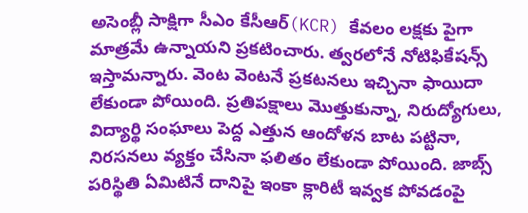అసెంబ్లీ సాక్షిగా సీఎం కేసీఆర్(KCR) కేవ‌లం ల‌క్ష‌కు పైగా మాత్ర‌మే ఉన్నాయ‌ని ప్ర‌క‌టించారు. త్వ‌ర‌లోనే నోటిఫికేష‌న్స్ ఇస్తామ‌న్నారు. వెంట వెంట‌నే ప్ర‌క‌ట‌న‌లు ఇచ్చినా ఫాయిదా లేకుండా పోయింది. ప్ర‌తిప‌క్షాలు మొత్తుకున్నా, నిరుద్యోగులు, విద్యార్థి సంఘాలు పెద్ద ఎత్తున ఆందోళ‌న బాట ప‌ట్టినా, నిర‌స‌న‌లు వ్య‌క్తం చేసినా ఫ‌లితం లేకుండా పోయింది. జాబ్స్ ప‌రిస్థితి ఏమిటినే దానిపై ఇంకా క్లారిటీ ఇవ్వ‌క పోవ‌డంపై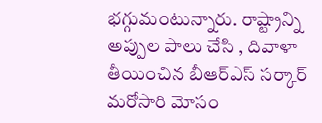భ‌గ్గుమంటున్నారు. రాష్ట్రాన్ని అప్పుల పాలు చేసి , దివాళా తీయించిన బీఆర్ఎస్ స‌ర్కార్ మ‌రోసారి మోసం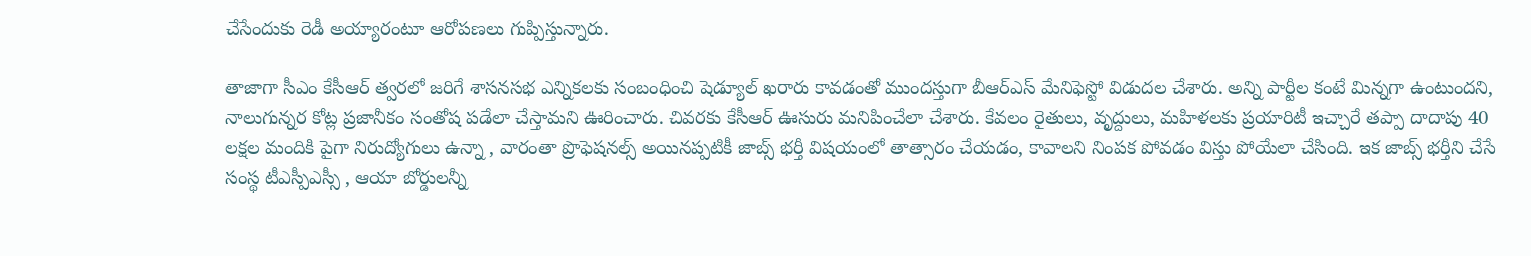చేసేందుకు రెడీ అయ్యారంటూ ఆరోప‌ణ‌లు గుప్పిస్తున్నారు.

తాజాగా సీఎం కేసీఆర్ త్వ‌ర‌లో జ‌రిగే శాస‌న‌స‌భ ఎన్నిక‌ల‌కు సంబంధించి షెడ్యూల్ ఖరారు కావ‌డంతో ముంద‌స్తుగా బీఆర్ఎస్ మేనిఫెస్టో విడుద‌ల చేశారు. అన్ని పార్టీల కంటే మిన్న‌గా ఉంటుంద‌ని, నాలుగున్న‌ర కోట్ల ప్ర‌జానీకం సంతోష ప‌డేలా చేస్తామ‌ని ఊరించారు. చివ‌ర‌కు కేసీఆర్ ఊసురు మ‌నిపించేలా చేశారు. కేవ‌లం రైతులు, వృద్దులు, మ‌హిళ‌లకు ప్ర‌యారిటీ ఇచ్చారే త‌ప్పా దాదాపు 40 ల‌క్ష‌ల మందికి పైగా నిరుద్యోగులు ఉన్నా , వారంతా ప్రొఫెష‌న‌ల్స్ అయిన‌ప్ప‌టికీ జాబ్స్ భ‌ర్తీ విష‌యంలో తాత్సారం చేయ‌డం, కావాల‌ని నింపక పోవ‌డం విస్తు పోయేలా చేసింది. ఇక జాబ్స్ భ‌ర్తీని చేసే సంస్థ టీఎస్పీఎస్సీ , ఆయా బోర్డుల‌న్నీ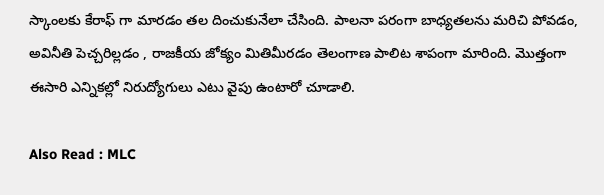స్కాంల‌కు కేరాఫ్ గా మార‌డం త‌ల దించుకునేలా చేసింది. పాల‌నా ప‌రంగా బాధ్య‌త‌ల‌ను మ‌రిచి పోవ‌డం, అవినీతి పెచ్చ‌రిల్ల‌డం , రాజ‌కీయ జోక్యం మితిమీర‌డం తెలంగాణ పాలిట శాపంగా మారింది. మొత్తంగా ఈసారి ఎన్నిక‌ల్లో నిరుద్యోగులు ఎటు వైపు ఉంటారో చూడాలి.

Also Read : MLC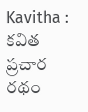Kavitha : క‌విత ప్ర‌చార ర‌థం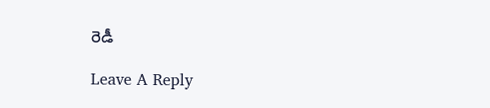రెడీ

Leave A Reply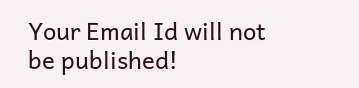Your Email Id will not be published!